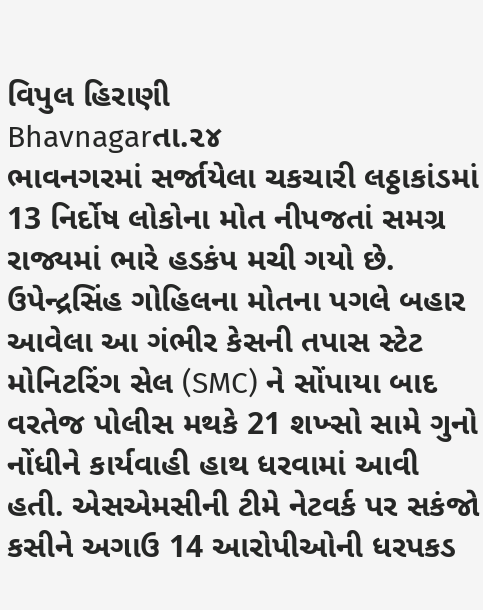વિપુલ હિરાણી
Bhavnagarતા.૨૪
ભાવનગરમાં સર્જાયેલા ચકચારી લઠ્ઠાકાંડમાં 13 નિર્દોષ લોકોના મોત નીપજતાં સમગ્ર રાજ્યમાં ભારે હડકંપ મચી ગયો છે. ઉપેન્દ્રસિંહ ગોહિલના મોતના પગલે બહાર આવેલા આ ગંભીર કેસની તપાસ સ્ટેટ મોનિટરિંગ સેલ (SMC) ને સોંપાયા બાદ વરતેજ પોલીસ મથકે 21 શખ્સો સામે ગુનો નોંધીને કાર્યવાહી હાથ ધરવામાં આવી હતી. એસએમસીની ટીમે નેટવર્ક પર સકંજો કસીને અગાઉ 14 આરોપીઓની ધરપકડ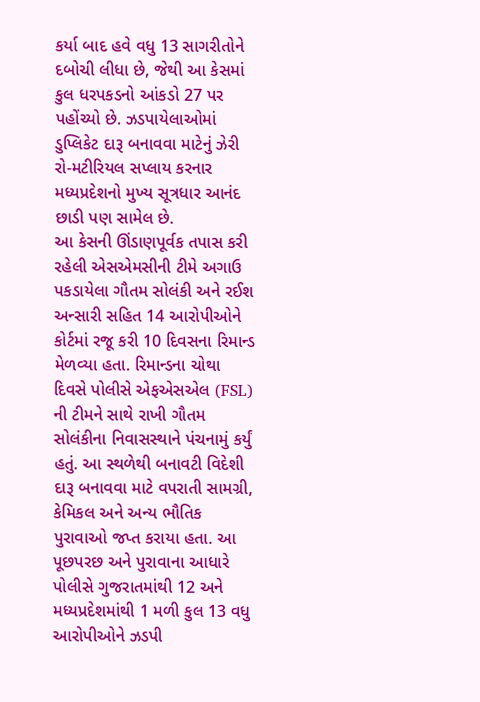કર્યા બાદ હવે વધુ 13 સાગરીતોને દબોચી લીધા છે, જેથી આ કેસમાં કુલ ધરપકડનો આંકડો 27 પર પહોંચ્યો છે. ઝડપાયેલાઓમાં ડુપ્લિકેટ દારૂ બનાવવા માટેનું ઝેરી રો-મટીરિયલ સપ્લાય કરનાર મધ્યપ્રદેશનો મુખ્ય સૂત્રધાર આનંદ છાડી પણ સામેલ છે.
આ કેસની ઊંડાણપૂર્વક તપાસ કરી રહેલી એસએમસીની ટીમે અગાઉ પકડાયેલા ગૌતમ સોલંકી અને રઈશ અન્સારી સહિત 14 આરોપીઓને કોર્ટમાં રજૂ કરી 10 દિવસના રિમાન્ડ મેળવ્યા હતા. રિમાન્ડના ચોથા દિવસે પોલીસે એફએસએલ (FSL) ની ટીમને સાથે રાખી ગૌતમ સોલંકીના નિવાસસ્થાને પંચનામું કર્યું હતું. આ સ્થળેથી બનાવટી વિદેશી દારૂ બનાવવા માટે વપરાતી સામગ્રી, કેમિકલ અને અન્ય ભૌતિક પુરાવાઓ જપ્ત કરાયા હતા. આ પૂછપરછ અને પુરાવાના આધારે પોલીસે ગુજરાતમાંથી 12 અને મધ્યપ્રદેશમાંથી 1 મળી કુલ 13 વધુ આરોપીઓને ઝડપી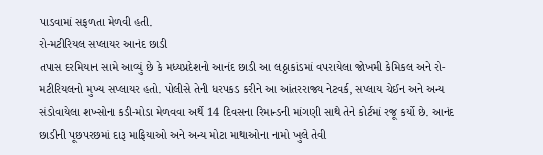પાડવામાં સફળતા મેળવી હતી.
રો-મટીરિયલ સપ્લાયર આનંદ છાડી
તપાસ દરમિયાન સામે આવ્યું છે કે મધ્યપ્રદેશનો આનંદ છાડી આ લઠ્ઠાકાંડમાં વપરાયેલા જોખમી કેમિકલ અને રો-મટીરિયલનો મુખ્ય સપ્લાયર હતો. પોલીસે તેની ધરપકડ કરીને આ આંતરરાજ્ય નેટવર્ક, સપ્લાય ચેઈન અને અન્ય સંડોવાયેલા શખ્સોના કડી-મોડા મેળવવા અર્થે 14 દિવસના રિમાન્ડની માંગણી સાથે તેને કોર્ટમાં રજૂ કર્યો છે. આનંદ છાડીની પૂછપરછમાં દારૂ માફિયાઓ અને અન્ય મોટા માથાઓના નામો ખુલે તેવી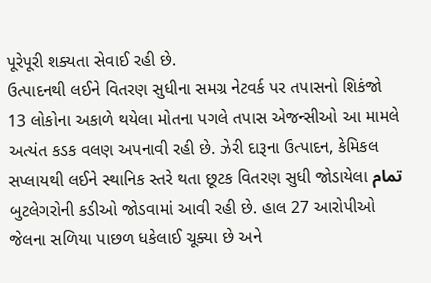પૂરેપૂરી શક્યતા સેવાઈ રહી છે.
ઉત્પાદનથી લઈને વિતરણ સુધીના સમગ્ર નેટવર્ક પર તપાસનો શિકંજો
13 લોકોના અકાળે થયેલા મોતના પગલે તપાસ એજન્સીઓ આ મામલે અત્યંત કડક વલણ અપનાવી રહી છે. ઝેરી દારૂના ઉત્પાદન, કેમિકલ સપ્લાયથી લઈને સ્થાનિક સ્તરે થતા છૂટક વિતરણ સુધી જોડાયેલા تمام બુટલેગરોની કડીઓ જોડવામાં આવી રહી છે. હાલ 27 આરોપીઓ જેલના સળિયા પાછળ ધકેલાઈ ચૂક્યા છે અને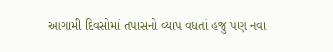આગામી દિવસોમાં તપાસનો વ્યાપ વધતાં હજુ પણ નવા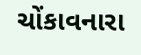ચોંકાવનારા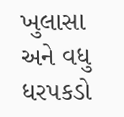ખુલાસા અને વધુ ધરપકડો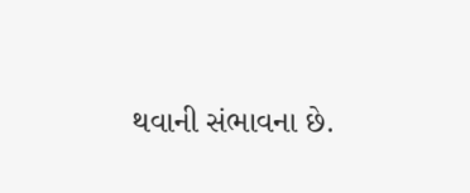થવાની સંભાવના છે.